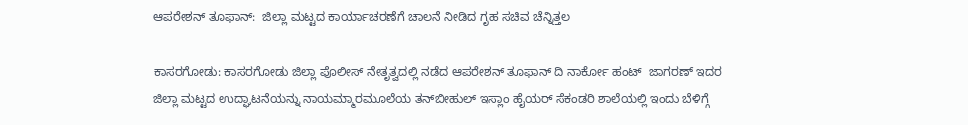ಆಪರೇಶನ್ ತೂಫಾನ್:  ಜಿಲ್ಲಾ ಮಟ್ಟದ ಕಾರ್ಯಾಚರಣೆಗೆ ಚಾಲನೆ ನೀಡಿದ ಗೃಹ ಸಚಿವ ಚೆನ್ನಿತ್ತಲ

ಕಾಸರಗೋಡು: ಕಾಸರಗೋಡು ಜಿಲ್ಲಾ ಪೊಲೀಸ್ ನೇತೃತ್ವದಲ್ಲಿ ನಡೆದ ಆಪರೇಶನ್ ತೂಫಾನ್ ದಿ ನಾರ್ಕೋ ಹಂಟ್  ಜಾಗರಣ್ ಇದರ ಜಿಲ್ಲಾ ಮಟ್ಟದ ಉದ್ಘಾಟನೆಯನ್ನು ನಾಯಮ್ಮಾರಮೂಲೆಯ ತನ್‌ಬೀಹುಲ್ ಇಸ್ಲಾಂ ಹೈಯರ್ ಸೆಕಂಡರಿ ಶಾಲೆಯಲ್ಲಿ ಇಂದು ಬೆಳಿಗ್ಗೆ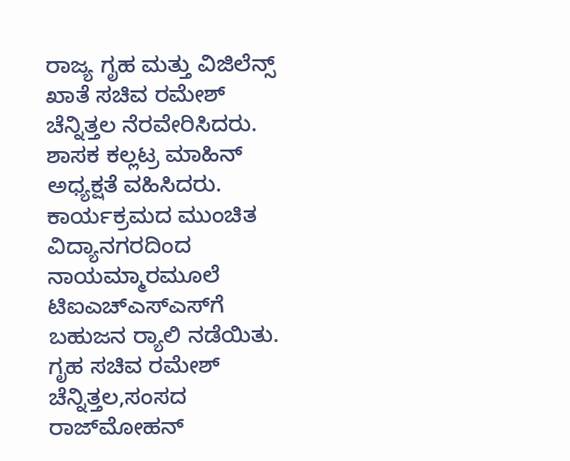ರಾಜ್ಯ ಗೃಹ ಮತ್ತು ವಿಜಿಲೆನ್ಸ್ ಖಾತೆ ಸಚಿವ ರಮೇಶ್ ಚೆನ್ನಿತ್ತಲ ನೆರವೇರಿಸಿದರು.  ಶಾಸಕ ಕಲ್ಲಟ್ರ ಮಾಹಿನ್ ಅಧ್ಯಕ್ಷತೆ ವಹಿಸಿದರು.  ಕಾರ್ಯಕ್ರಮದ ಮುಂಚಿತ ವಿದ್ಯಾನಗರದಿಂದ ನಾಯಮ್ಮಾರಮೂಲೆ ಟಿಐಎಚ್‌ಎಸ್‌ಎಸ್‌ಗೆ ಬಹುಜನ ರ‍್ಯಾಲಿ ನಡೆಯಿತು.  ಗೃಹ ಸಚಿವ ರಮೇಶ್ ಚೆನ್ನಿತ್ತಲ,ಸಂಸದ ರಾಜ್‌ಮೋಹನ್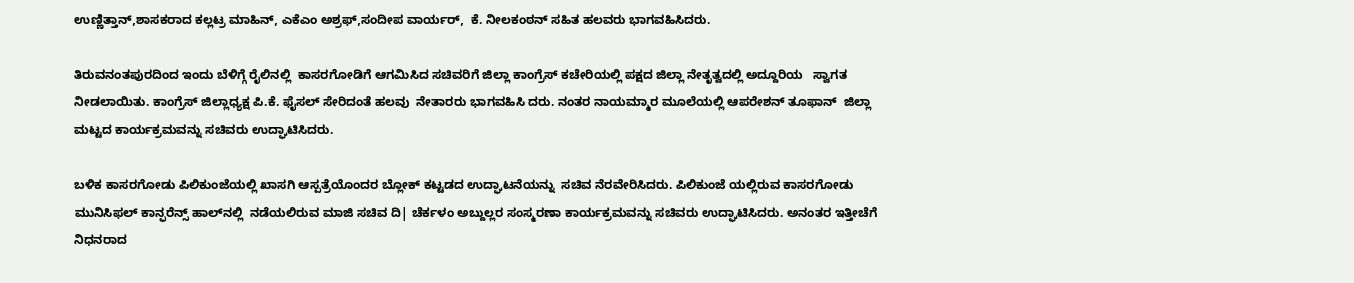ಉಣ್ಣಿತ್ತಾನ್,ಶಾಸಕರಾದ ಕಲ್ಲಟ್ರ ಮಾಹಿನ್, ಎಕೆಎಂ ಅಶ್ರಫ್,ಸಂದೀಪ ವಾರ್ಯರ್,  ಕೆ. ನೀಲಕಂಠನ್ ಸಹಿತ ಹಲವರು ಭಾಗವಹಿಸಿದರು.

ತಿರುವನಂತಪುರದಿಂದ ಇಂದು ಬೆಳಿಗ್ಗೆ ರೈಲಿನಲ್ಲಿ  ಕಾಸರಗೋಡಿಗೆ ಆಗಮಿಸಿದ ಸಚಿವರಿಗೆ ಜಿಲ್ಲಾ ಕಾಂಗ್ರೆಸ್ ಕಚೇರಿಯಲ್ಲಿ ಪಕ್ಷದ ಜಿಲ್ಲಾ ನೇತೃತ್ವದಲ್ಲಿ ಅದ್ದೂರಿಯ   ಸ್ವಾಗತ ನೀಡಲಾಯಿತು. ಕಾಂಗ್ರೆಸ್ ಜಿಲ್ಲಾಧ್ಯಕ್ಷ ಪಿ.ಕೆ. ಫೈಸಲ್ ಸೇರಿದಂತೆ ಹಲವು  ನೇತಾರರು ಭಾಗವಹಿಸಿ ದರು. ನಂತರ ನಾಯಮ್ಮಾರ ಮೂಲೆಯಲ್ಲಿ ಆಪರೇಶನ್ ತೂಫಾನ್  ಜಿಲ್ಲಾ ಮಟ್ಟದ ಕಾರ್ಯಕ್ರಮವನ್ನು ಸಚಿವರು ಉದ್ಘಾಟಿಸಿದರು.

ಬಳಿಕ ಕಾಸರಗೋಡು ಪಿಲಿಕುಂಜೆಯಲ್ಲಿ ಖಾಸಗಿ ಆಸ್ಪತ್ರೆಯೊಂದರ ಬ್ಲೋಕ್ ಕಟ್ಟಡದ ಉದ್ಘಾಟನೆಯನ್ನು  ಸಚಿವ ನೆರವೇರಿಸಿದರು. ಪಿಲಿಕುಂಜೆ ಯಲ್ಲಿರುವ ಕಾಸರಗೋಡು ಮುನಿಸಿಫಲ್ ಕಾನ್ಫರೆನ್ಸ್ ಹಾಲ್‌ನಲ್ಲಿ  ನಡೆಯಲಿರುವ ಮಾಜಿ ಸಚಿವ ದಿ| ಚೆರ್ಕಳಂ ಅಬ್ದುಲ್ಲರ ಸಂಸ್ಮರಣಾ ಕಾರ್ಯಕ್ರಮವನ್ನು ಸಚಿವರು ಉದ್ಘಾಟಿಸಿದರು. ಅನಂತರ ಇತ್ತೀಚೆಗೆ ನಿಧನರಾದ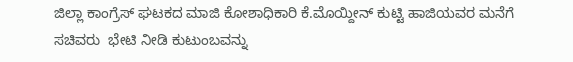ಜಿಲ್ಲಾ ಕಾಂಗ್ರೆಸ್ ಘಟಕದ ಮಾಜಿ ಕೋಶಾಧಿಕಾರಿ ಕೆ.ಮೊಯ್ದೀನ್ ಕುಟ್ಟಿ ಹಾಜಿಯವರ ಮನೆಗೆ ಸಚಿವರು  ಭೇಟಿ ನೀಡಿ ಕುಟುಂಬವನ್ನು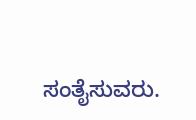ಸಂತೈಸುವರು.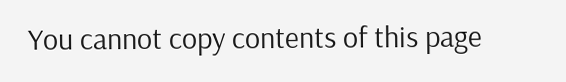You cannot copy contents of this page